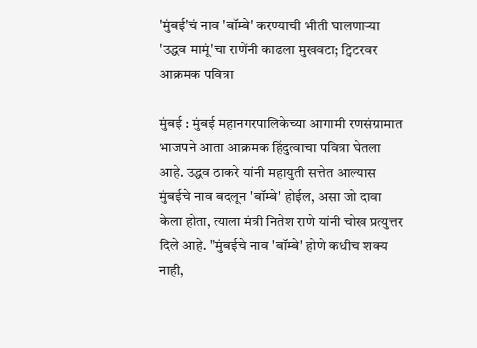'मुंबई'चं नाव 'बॉम्बे' करण्याची भीती घालणाऱ्या 'उद्धव मामूं'चा राणेंनी काढला मुखवटा; ट्विटरवर आक्रमक पवित्रा

मुंबई : मुंबई महानगरपालिकेच्या आगामी रणसंग्रामात भाजपने आता आक्रमक हिंदुत्वाचा पवित्रा घेतला आहे. उद्धव ठाकरे यांनी महायुती सत्तेत आल्यास मुंबईचे नाव बदलून 'बॉम्बे' होईल, असा जो दावा केला होता, त्याला मंत्री नितेश राणे यांनी चोख प्रत्युत्तर दिले आहे. "मुंबईचे नाव 'बॉम्बे' होणे कधीच शक्य नाही,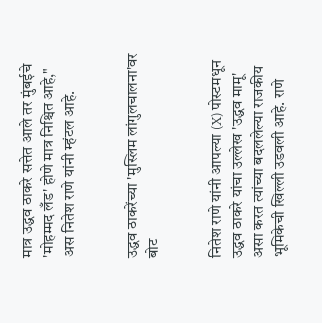मात्र उद्धव ठाकरे सत्तेत आले तर मुंबईचे 'मोहम्मद लँड' होणे मात्र निश्चित आहे," अस नितेश राणे यांनी म्हंटल आहे.


उद्धव ठाकरेंच्या 'मुस्लिम लांगुलचालना'वर बोट


नितेश राणे यांनी आपल्या (X) पोस्टमधून उद्धव ठाकरे यांचा उल्लेख 'उद्धव मामू' असा करत त्यांच्या बदललेल्या राजकीय भूमिकेची खिल्ली उडवली आहे. राणे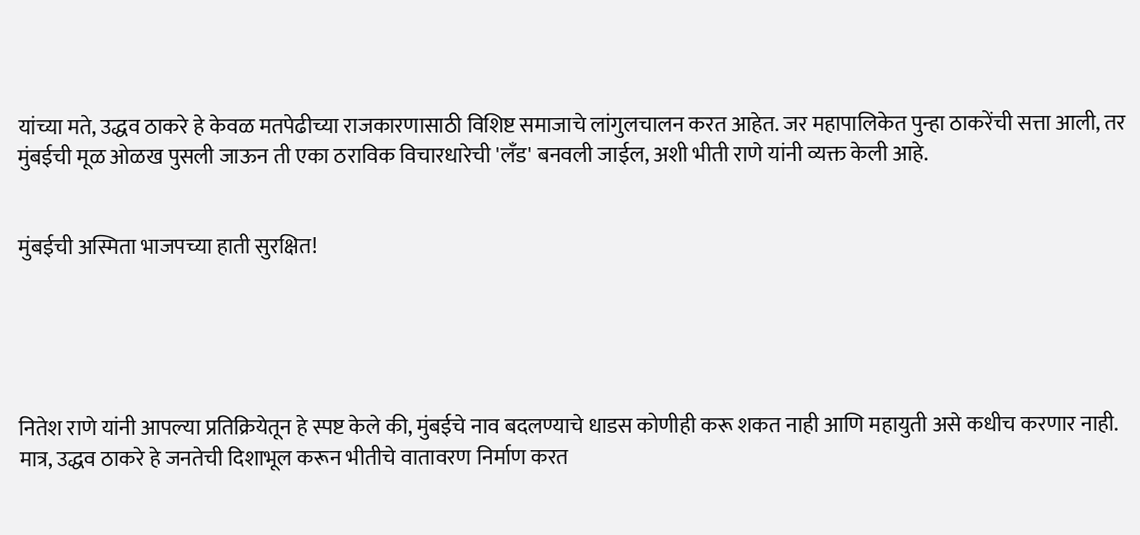यांच्या मते, उद्धव ठाकरे हे केवळ मतपेढीच्या राजकारणासाठी विशिष्ट समाजाचे लांगुलचालन करत आहेत. जर महापालिकेत पुन्हा ठाकरेंची सत्ता आली, तर मुंबईची मूळ ओळख पुसली जाऊन ती एका ठराविक विचारधारेची 'लँड' बनवली जाईल, अशी भीती राणे यांनी व्यक्त केली आहे.


मुंबईची अस्मिता भाजपच्या हाती सुरक्षित!





नितेश राणे यांनी आपल्या प्रतिक्रियेतून हे स्पष्ट केले की, मुंबईचे नाव बदलण्याचे धाडस कोणीही करू शकत नाही आणि महायुती असे कधीच करणार नाही. मात्र, उद्धव ठाकरे हे जनतेची दिशाभूल करून भीतीचे वातावरण निर्माण करत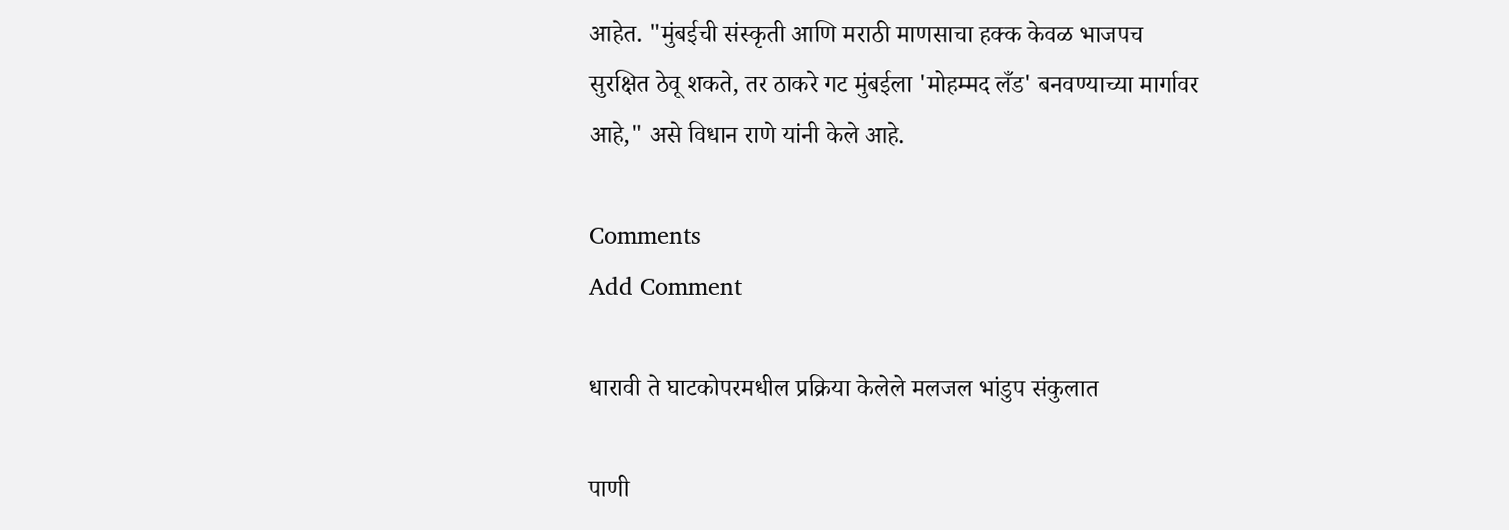आहेत. "मुंबईची संस्कृती आणि मराठी माणसाचा हक्क केवळ भाजपच सुरक्षित ठेवू शकते, तर ठाकरे गट मुंबईला 'मोहम्मद लँड' बनवण्याच्या मार्गावर आहे," असे विधान राणे यांनी केले आहे.

Comments
Add Comment

धारावी ते घाटकोपरमधील प्रक्रिया केलेले मलजल भांडुप संकुलात

पाणी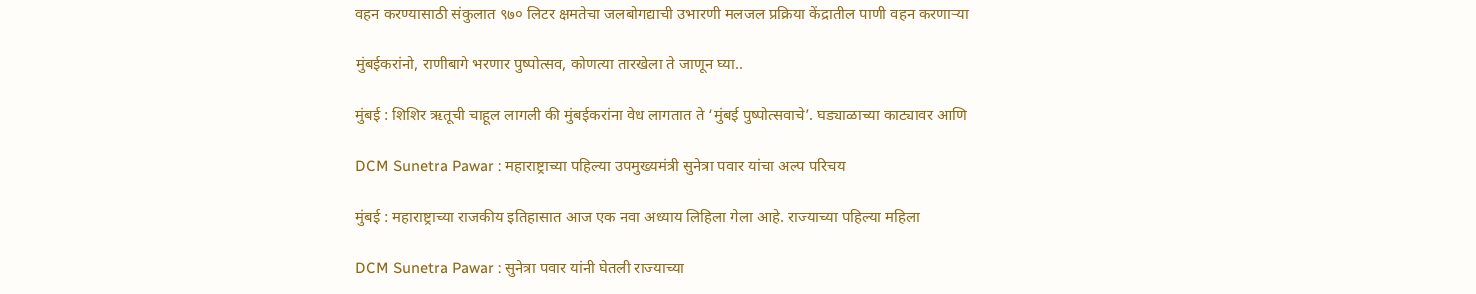वहन करण्यासाठी संकुलात ९७० लिटर क्षमतेचा जलबोगद्याची उभारणी मलजल प्रक्रिया केंद्रातील पाणी वहन करणाऱ्या

मुंबईकरांनो, राणीबागे भरणार पुष्पोत्सव, कोणत्या तारखेला ते जाणून घ्या..

मुंबई : शिशिर ऋतूची चाहूल लागली की मुंबईकरांना वेध लागतात ते ‘मुंबई पुष्पोत्सवाचे’. घड्याळाच्या काट्यावर आणि

DCM Sunetra Pawar : महाराष्ट्राच्या पहिल्या उपमुख्यमंत्री सुनेत्रा पवार यांचा अल्प परिचय

मुंबई : महाराष्ट्राच्या राजकीय इतिहासात आज एक नवा अध्याय लिहिला गेला आहे. राज्याच्या पहिल्या महिला

DCM Sunetra Pawar : सुनेत्रा पवार यांनी घेतली राज्याच्या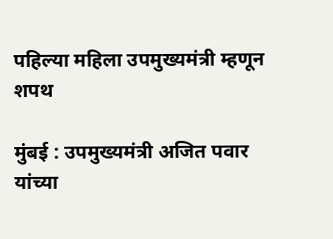पहिल्या महिला उपमुख्यमंत्री म्हणून शपथ

मुंबई : उपमुख्यमंत्री अजित पवार यांच्या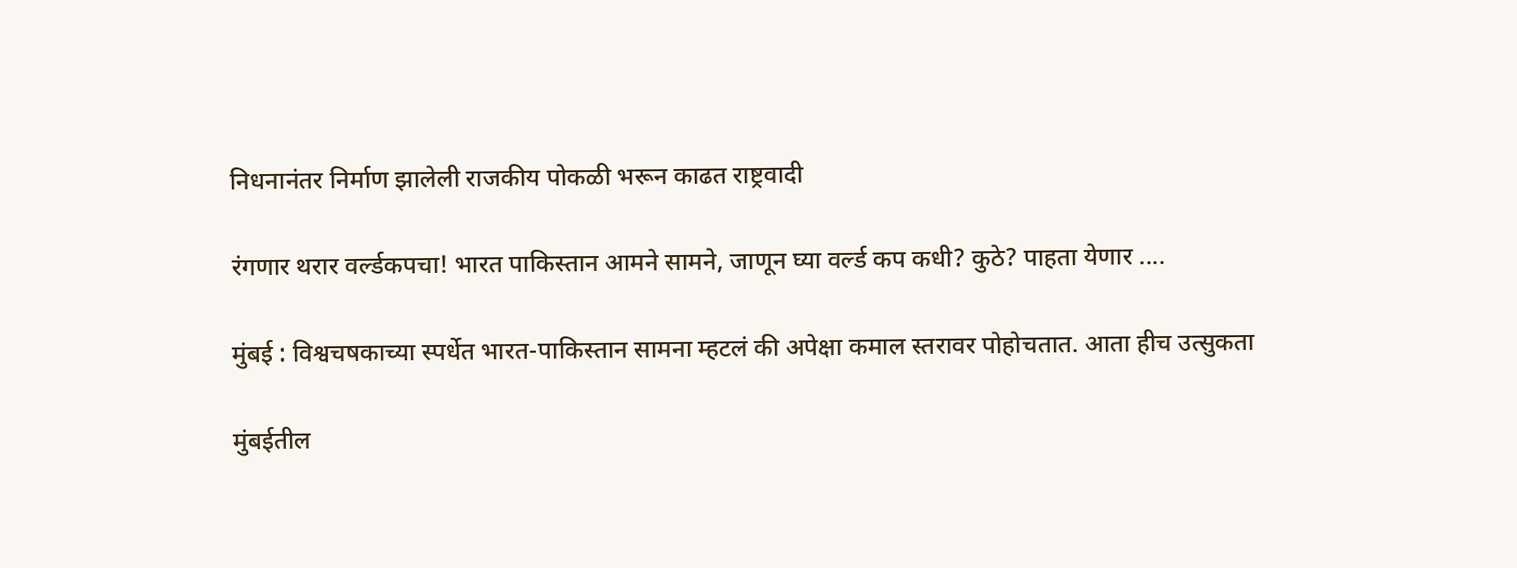निधनानंतर निर्माण झालेली राजकीय पोकळी भरून काढत राष्ट्रवादी

रंगणार थरार वर्ल्डकपचा! भारत पाकिस्तान आमने सामने, जाणून घ्या वर्ल्ड कप कधी? कुठे? पाहता येणार ....

मुंबई : विश्वचषकाच्या स्पर्धेत भारत-पाकिस्तान सामना म्हटलं की अपेक्षा कमाल स्तरावर पोहोचतात. आता हीच उत्सुकता

मुंबईतील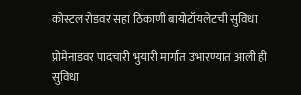कोस्टल रोडवर सहा ठिकाणी बायोटॉयलेटची सुविधा

प्रोमेनाडवर पादचारी भुयारी मार्गात उभारण्यात आली ही सुविधा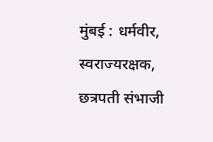मुंबई : धर्मवीर, स्वराज्यरक्षक, छत्रपती संभाजी